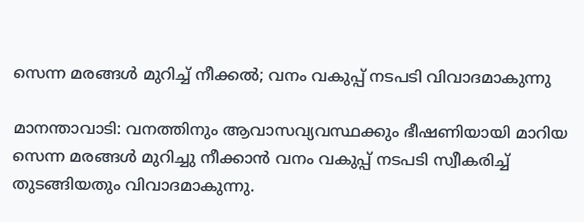സെന്ന മരങ്ങൾ മുറിച്ച് നീക്കൽ; വനം വകുപ്പ് നടപടി വിവാദമാകുന്നു

മാനന്താവാടി: വനത്തിനും ആവാസവ്യവസ്ഥക്കും ഭീഷണിയായി മാറിയ സെന്ന മരങ്ങൾ മുറിച്ചു നീക്കാൻ വനം വകുപ്പ് നടപടി സ്വീകരിച്ച് തുടങ്ങിയതും വിവാദമാകുന്നു.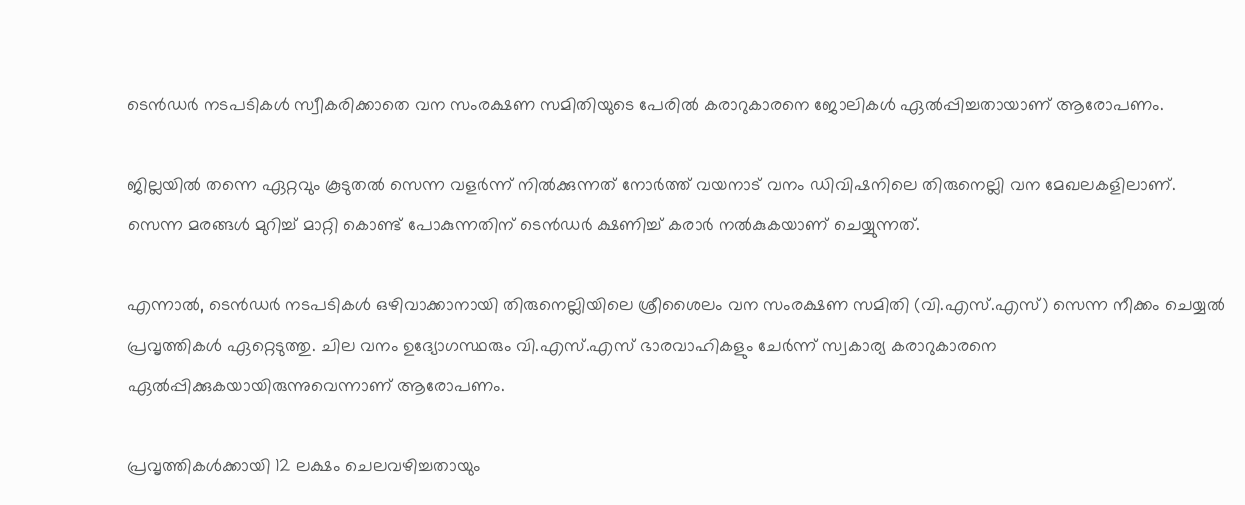ടെൻഡർ നടപടികൾ സ്വീകരിക്കാതെ വന സംരക്ഷണ സമിതിയുടെ പേരിൽ കരാറുകാരനെ ജോലികൾ ഏൽപ്പിച്ചതായാണ് ആരോപണം.

ജില്ലയിൽ തന്നെ ഏറ്റവും കൂടുതൽ സെന്ന വളർന്ന് നിൽക്കുന്നത് നോർത്ത് വയനാട് വനം ഡിവിഷനിലെ തിരുനെല്ലി വന മേഖലകളിലാണ്. സെന്ന മരങ്ങൾ മുറിച്ച് മാറ്റി കൊണ്ട് പോകുന്നതിന് ടെൻഡർ ക്ഷണിച്ച് കരാർ നൽകുകയാണ് ചെയ്യുന്നത്.

എന്നാൽ, ടെൻഡർ നടപടികൾ ഒഴിവാക്കാനായി തിരുനെല്ലിയിലെ ശ്രീശൈലം വന സംരക്ഷണ സമിതി (വി.എസ്.എസ്) സെന്ന നീക്കം ചെയ്യൽ പ്രവൃത്തികൾ ഏറ്റെടുത്തു. ചില വനം ഉദ്യോഗസ്ഥരും വി.എസ്.എസ് ഭാരവാഹികളും ചേർന്ന് സ്വകാര്യ കരാറുകാരനെ ഏൽപ്പിക്കുകയായിരുന്നുവെന്നാണ് ആരോപണം.

പ്രവൃത്തികൾക്കായി 12 ലക്ഷം ചെലവഴിച്ചതായും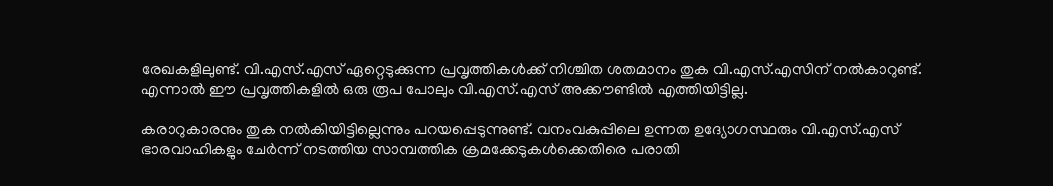രേഖകളിലുണ്ട്. വി.എസ്.എസ് ഏറ്റെടുക്കുന്ന പ്രവൃത്തികൾക്ക് നിശ്ചിത ശതമാനം തുക വി.എസ്.എസിന് നൽകാറുണ്ട്. എന്നാൽ ഈ പ്രവൃത്തികളിൽ ഒരു രൂപ പോലും വി.എസ്.എസ് അക്കൗണ്ടിൽ എത്തിയിട്ടില്ല.

കരാറുകാരനും തുക നൽകിയിട്ടില്ലെന്നും പറയപ്പെടുന്നുണ്ട്. വനംവകുപ്പിലെ ഉന്നത ഉദ്യോഗസ്ഥരും വി.എസ്.എസ് ഭാരവാഹികളും ചേർന്ന് നടത്തിയ സാമ്പത്തിക ക്രമക്കേടുകൾക്കെതിരെ പരാതി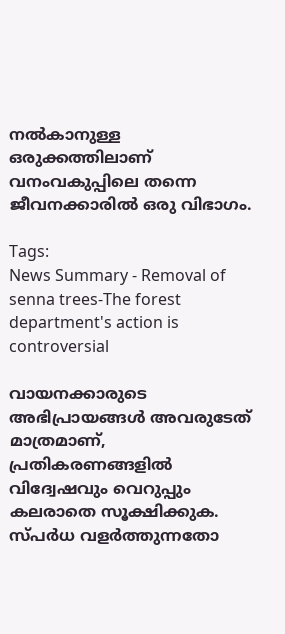നൽകാനുള്ള ഒരുക്കത്തിലാണ് വനംവകുപ്പിലെ തന്നെ ജീവനക്കാരിൽ ഒരു വിഭാഗം.

Tags:
News Summary - Removal of senna trees-The forest department's action is controversial

വായനക്കാരുടെ അഭിപ്രായങ്ങള്‍ അവരുടേത് മാത്രമാണ്, പ്രതികരണങ്ങളിൽ വിദ്വേഷവും വെറുപ്പും കലരാതെ സൂക്ഷിക്കുക. സ്പർധ വളർത്തുന്നതോ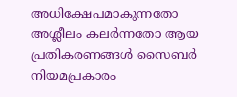അധിക്ഷേപമാകുന്നതോ അശ്ലീലം കലർന്നതോ ആയ പ്രതികരണങ്ങൾ സൈബർ നിയമപ്രകാരം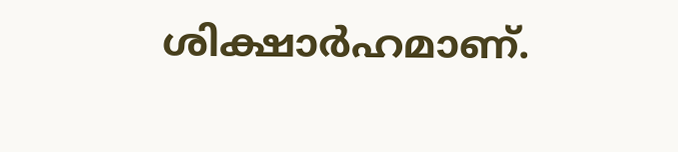ശിക്ഷാർഹമാണ്.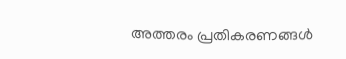അത്തരം പ്രതികരണങ്ങൾ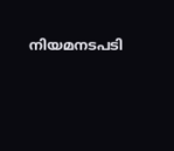നിയമനടപടി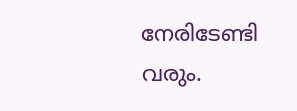നേരിടേണ്ടി വരും.